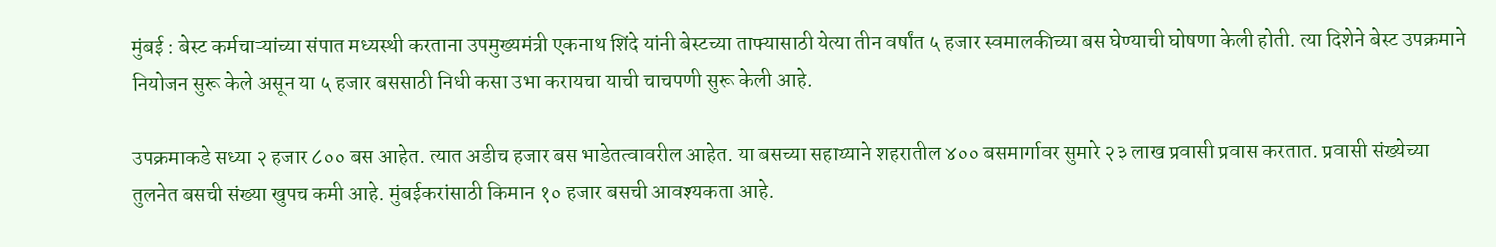मुंबई : बेस्ट कर्मचाऱ्यांच्या संपात मध्यस्थी करताना उपमुख्यमंत्री एकनाथ शिंदे यांनी बेस्टच्या ताफ्यासाठी येत्या तीन वर्षांत ५ हजार स्वमालकीच्या बस घेण्याची घोषणा केली होती. त्या दिशेने बेस्ट उपक्रमाने नियोजन सुरू केले असून या ५ हजार बससाठी निधी कसा उभा करायचा याची चाचपणी सुरू केली आहे.

उपक्रमाकडे सध्या २ हजार ८०० बस आहेत. त्यात अडीच हजार बस भाडेतत्वावरील आहेत. या बसच्या सहाय्याने शहरातील ४०० बसमार्गावर सुमारे २३ लाख प्रवासी प्रवास करतात. प्रवासी संख्येच्या तुलनेत बसची संख्या खुपच कमी आहे. मुंबईकरांसाठी किमान १० हजार बसची आवश्यकता आहे.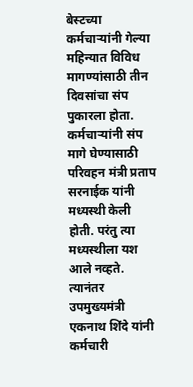बेस्टच्या कर्मचाऱ्यांनी गेल्या महिन्यात विविध मागण्यांसाठी तीन दिवसांचा संप पुकारला होता. कर्मचाऱ्यांनी संप मागे घेण्यासाठी परिवहन मंत्री प्रताप सरनाईक यांनी मध्यस्थी केली होती. परंतु त्या मध्यस्थीला यश आले नव्हते. त्यानंतर उपमुख्यमंत्री एकनाथ शिंदे यांनी कर्मचारी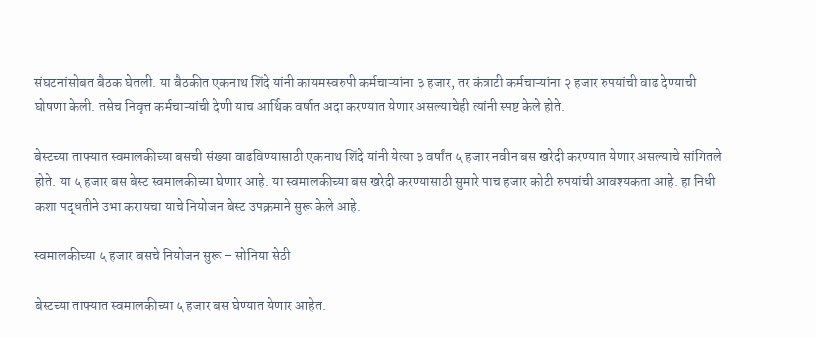संघटनांसोबत बैठक घेतली. या बैठकीत एकनाथ शिंदे यांनी कायमस्वरुपी कर्मचाऱ्यांना ३ हजार, तर कंत्राटी कर्मचाऱ्यांना २ हजार रुपयांची वाढ देण्याची घोषणा केली. तसेच निवृत्त कर्मचाऱ्यांची देणी याच आर्थिक वर्षात अदा करण्यात येणार असल्याचेही त्यांनी स्पष्ट केले होते.

बेस्टच्या ताफ्यात स्वमालकीच्या बसची संख्या वाढविण्यासाठी एकनाथ शिंदे यांनी येत्या ३ वर्षांत ५ हजार नवीन बस खरेदी करण्यात येणार असल्याचे सांगितले होते. या ५ हजार बस बेस्ट स्वमालकीच्या घेणार आहे. या स्वमालकीच्या बस खरेदी करण्यासाठी सुमारे पाच हजार कोटी रुपयांची आवश्यकता आहे. हा निधी कशा पद्धतीने उभा करायचा याचे नियोजन बेस्ट उपक्रमाने सुरू केले आहे.

स्वमालकीच्या ५ हजार बसचे नियोजन सुरू – सोनिया सेठी

बेस्टच्या ताफ्यात स्वमालकीच्या ५ हजार बस घेण्यात येणार आहेत.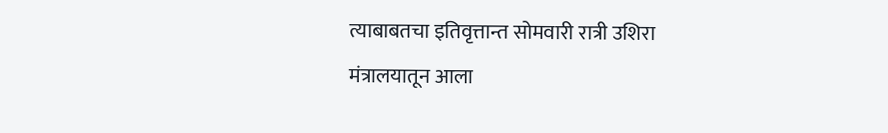त्याबाबतचा इतिवृत्तान्त सोमवारी रात्री उशिरा मंत्रालयातून आला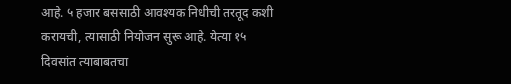आहे. ५ हजार बससाठी आवश्यक निधीची तरतूद कशी करायची, त्यासाठी नियोजन सुरू आहे. येत्या १५ दिवसांत त्याबाबतचा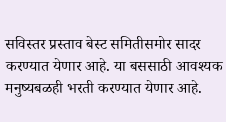सविस्तर प्रस्ताव बेस्ट समितीसमोर सादर करण्यात येणार आहे. या बससाठी आवश्यक मनुष्यबळही भरती करण्यात येणार आहे.